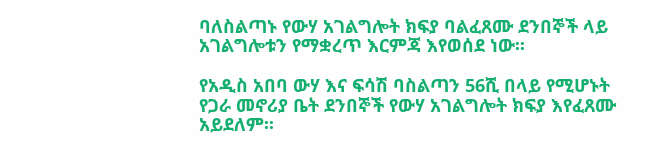ባለስልጣኑ የውሃ አገልግሎት ክፍያ ባልፈጸሙ ደንበኞች ላይ አገልግሎቱን የማቋረጥ እርምጃ እየወሰደ ነው፡፡

የአዲስ አበባ ውሃ እና ፍሳሽ ባስልጣን 56ሺ በላይ የሚሆኑት የጋራ መኖሪያ ቤት ደንበኞች የውሃ አገልግሎት ክፍያ እየፈጸሙ አይደለም፡፡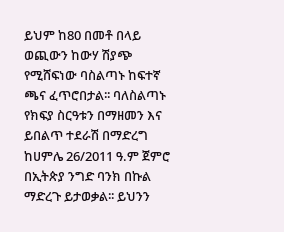ይህም ከ80 በመቶ በላይ ወጪውን ከውሃ ሽያጭ የሚሸፍነው ባስልጣኑ ከፍተኛ ጫና ፈጥሮበታል፡፡ ባለስልጣኑ የክፍያ ስርዓቱን በማዘመን እና ይበልጥ ተደራሽ በማድረግ ከሀምሌ 26/2011 ዓ.ም ጀምሮ በኢትጵያ ንግድ ባንክ በኩል ማድረጉ ይታወቃል፡፡ ይህንን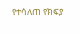የተሳለጠ የክፍያ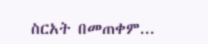ስርአት በመጠቀም...